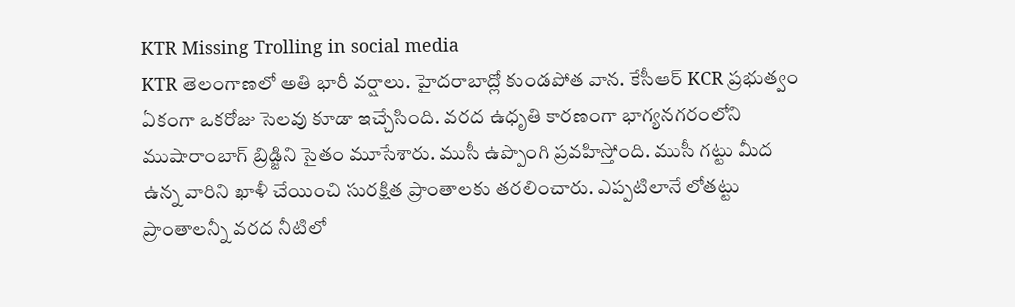KTR Missing Trolling in social media
KTR తెలంగాణలో అతి భారీ వర్షాలు. హైదరాబాద్లో కుండపోత వాన. కేసీఆర్ KCR ప్రభుత్వం ఏకంగా ఒకరోజు సెలవు కూడా ఇచ్చేసింది. వరద ఉధృతి కారణంగా భాగ్యనగరంలోని ముషారాంబాగ్ బ్రిడ్జిని సైతం మూసేశారు. ముసీ ఉప్పొంగి ప్రవహిస్తోంది. ముసీ గట్టు మీద ఉన్న వారిని ఖాళీ చేయించి సురక్షిత ప్రాంతాలకు తరలించారు. ఎప్పటిలానే లోతట్టు ప్రాంతాలన్నీ వరద నీటిలో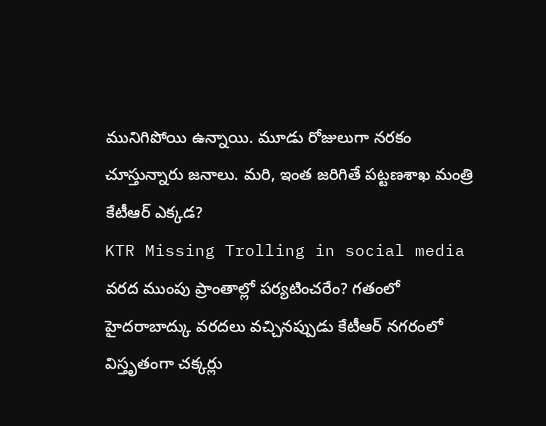మునిగిపోయి ఉన్నాయి. మూడు రోజులుగా నరకం చూస్తున్నారు జనాలు. మరి, ఇంత జరిగితే పట్టణశాఖ మంత్రి కేటీఆర్ ఎక్కడ?
KTR Missing Trolling in social media
వరద ముంపు ప్రాంతాల్లో పర్యటించరేం? గతంలో హైదరాబాద్కు వరదలు వచ్చినప్పుడు కేటీఆర్ నగరంలో విస్తృతంగా చక్కర్లు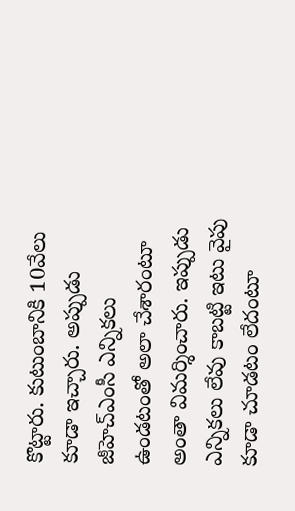కొట్టారు. కుటుంబానికి 10వేలు కూడా ఇచ్చారు. అప్పుడు జీహెచ్ఎంసీ ఎన్నికలు ఉండటంతో అలా చేశారంటూ అంతా విమర్శించారు. ఇప్పుడు ఎన్నికలు లేవు కాబట్టి ఇటు వైపు కూడా చూడటం లేదంటూ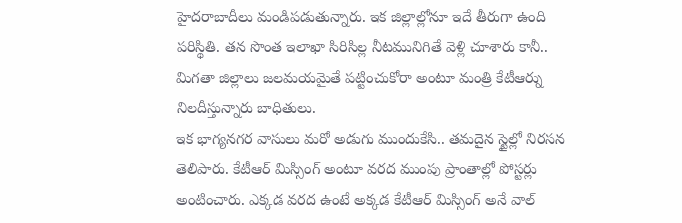హైదరాబాదీలు మండిపడుతున్నారు. ఇక జిల్లాల్లోనూ ఇదే తీరుగా ఉంది పరిస్థితి. తన సొంత ఇలాఖా సిరిసిల్ల నీటమునిగితే వెళ్లి చూశారు కానీ.. మిగతా జిల్లాలు జలమయమైతే పట్టించుకోరా అంటూ మంత్రి కేటీఆర్ను నిలదీస్తున్నారు బాధితులు.
ఇక భాగ్యనగర వాసులు మరో అడుగు ముందుకేసి.. తమదైన స్టైల్లో నిరసన తెలిపారు. కేటీఆర్ మిస్సింగ్ అంటూ వరద ముంపు ప్రాంతాల్లో పోస్టర్లు అంటించారు. ఎక్కడ వరద ఉంటే అక్కడ కేటీఆర్ మిస్సింగ్ అనే వాల్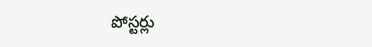పోస్టర్లు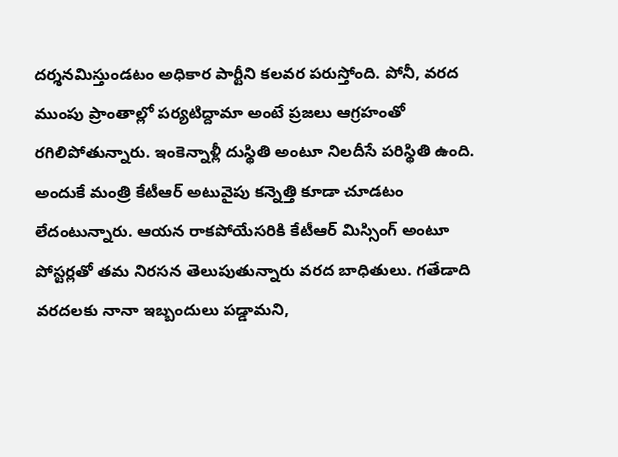దర్శనమిస్తుండటం అధికార పార్టీని కలవర పరుస్తోంది. పోనీ, వరద ముంపు ప్రాంతాల్లో పర్యటిద్దామా అంటే ప్రజలు ఆగ్రహంతో రగిలిపోతున్నారు. ఇంకెన్నాళ్లీ దుస్థితి అంటూ నిలదీసే పరిస్థితి ఉంది. అందుకే మంత్రి కేటీఆర్ అటువైపు కన్నెత్తి కూడా చూడటం లేదంటున్నారు. ఆయన రాకపోయేసరికి కేటీఆర్ మిస్సింగ్ అంటూ పోస్టర్లతో తమ నిరసన తెలుపుతున్నారు వరద బాధితులు. గతేడాది వరదలకు నానా ఇబ్బందులు పడ్డామని,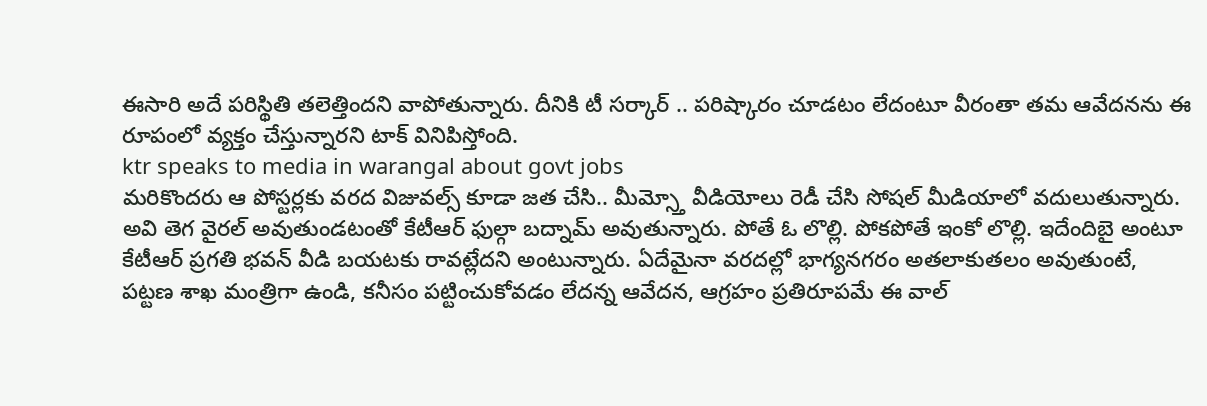ఈసారి అదే పరిస్థితి తలెత్తిందని వాపోతున్నారు. దీనికి టీ సర్కార్ .. పరిష్కారం చూడటం లేదంటూ వీరంతా తమ ఆవేదనను ఈ రూపంలో వ్యక్తం చేస్తున్నారని టాక్ వినిపిస్తోంది.
ktr speaks to media in warangal about govt jobs
మరికొందరు ఆ పోస్టర్లకు వరద విజువల్స్ కూడా జత చేసి.. మీమ్స్తో వీడియోలు రెడీ చేసి సోషల్ మీడియాలో వదులుతున్నారు. అవి తెగ వైరల్ అవుతుండటంతో కేటీఆర్ ఫుల్గా బద్నామ్ అవుతున్నారు. పోతే ఓ లొల్లి. పోకపోతే ఇంకో లొల్లి. ఇదేందిబై అంటూ కేటీఆర్ ప్రగతి భవన్ వీడి బయటకు రావట్లేదని అంటున్నారు. ఏదేమైనా వరదల్లో భాగ్యనగరం అతలాకుతలం అవుతుంటే, పట్టణ శాఖ మంత్రిగా ఉండి, కనీసం పట్టించుకోవడం లేదన్న ఆవేదన, ఆగ్రహం ప్రతిరూపమే ఈ వాల్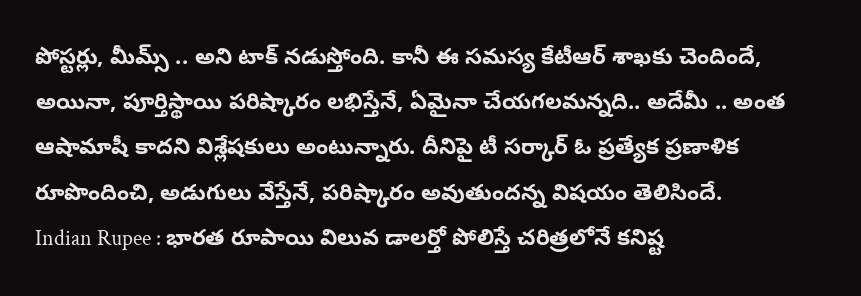పోస్టర్లు, మీమ్స్ .. అని టాక్ నడుస్తోంది. కానీ ఈ సమస్య కేటీఆర్ శాఖకు చెందిందే, అయినా, పూర్తిస్థాయి పరిష్కారం లభిస్తేనే, ఏమైనా చేయగలమన్నది.. అదేమీ .. అంత ఆషామాషీ కాదని విశ్లేషకులు అంటున్నారు. దీనిపై టీ సర్కార్ ఓ ప్రత్యేక ప్రణాళిక రూపొందించి, అడుగులు వేస్తేనే, పరిష్కారం అవుతుందన్న విషయం తెలిసిందే.
Indian Rupee : భారత రూపాయి విలువ డాలర్తో పోలిస్తే చరిత్రలోనే కనిష్ట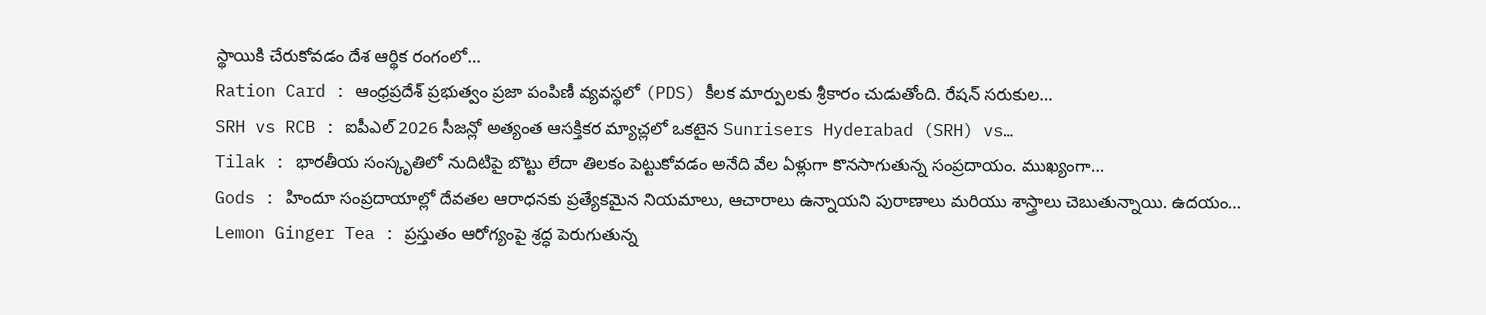స్థాయికి చేరుకోవడం దేశ ఆర్థిక రంగంలో…
Ration Card : ఆంధ్రప్రదేశ్ ప్రభుత్వం ప్రజా పంపిణీ వ్యవస్థలో (PDS) కీలక మార్పులకు శ్రీకారం చుడుతోంది. రేషన్ సరుకుల…
SRH vs RCB : ఐపీఎల్ 2026 సీజన్లో అత్యంత ఆసక్తికర మ్యాచ్లలో ఒకటైన Sunrisers Hyderabad (SRH) vs…
Tilak : భారతీయ సంస్కృతిలో నుదిటిపై బొట్టు లేదా తిలకం పెట్టుకోవడం అనేది వేల ఏళ్లుగా కొనసాగుతున్న సంప్రదాయం. ముఖ్యంగా…
Gods : హిందూ సంప్రదాయాల్లో దేవతల ఆరాధనకు ప్రత్యేకమైన నియమాలు, ఆచారాలు ఉన్నాయని పురాణాలు మరియు శాస్త్రాలు చెబుతున్నాయి. ఉదయం…
Lemon Ginger Tea : ప్రస్తుతం ఆరోగ్యంపై శ్రద్ధ పెరుగుతున్న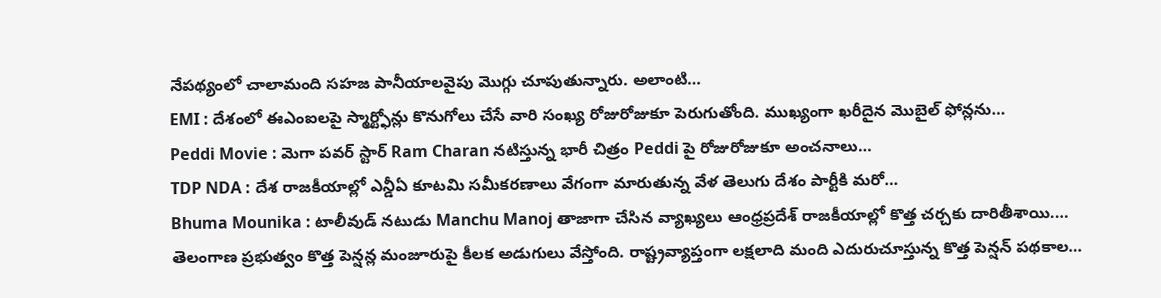నేపథ్యంలో చాలామంది సహజ పానీయాలవైపు మొగ్గు చూపుతున్నారు. అలాంటి…
EMI : దేశంలో ఈఎంఐలపై స్మార్ట్ఫోన్లు కొనుగోలు చేసే వారి సంఖ్య రోజురోజుకూ పెరుగుతోంది. ముఖ్యంగా ఖరీదైన మొబైల్ ఫోన్లను…
Peddi Movie : మెగా పవర్ స్టార్ Ram Charan నటిస్తున్న భారీ చిత్రం Peddi పై రోజురోజుకూ అంచనాలు…
TDP NDA : దేశ రాజకీయాల్లో ఎన్డీఏ కూటమి సమీకరణాలు వేగంగా మారుతున్న వేళ తెలుగు దేశం పార్టీకి మరో…
Bhuma Mounika : టాలీవుడ్ నటుడు Manchu Manoj తాజాగా చేసిన వ్యాఖ్యలు ఆంధ్రప్రదేశ్ రాజకీయాల్లో కొత్త చర్చకు దారితీశాయి.…
తెలంగాణ ప్రభుత్వం కొత్త పెన్షన్ల మంజూరుపై కీలక అడుగులు వేస్తోంది. రాష్ట్రవ్యాప్తంగా లక్షలాది మంది ఎదురుచూస్తున్న కొత్త పెన్షన్ పథకాల…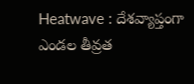Heatwave : దేశవ్యాప్తంగా ఎండల తీవ్రత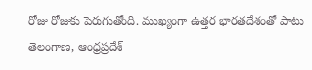రోజు రోజుకు పెరుగుతోంది. ముఖ్యంగా ఉత్తర భారతదేశంతో పాటు తెలంగాణ, ఆంధ్రప్రదేశ్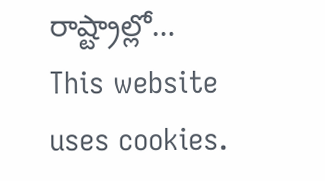రాష్ట్రాల్లో…
This website uses cookies.